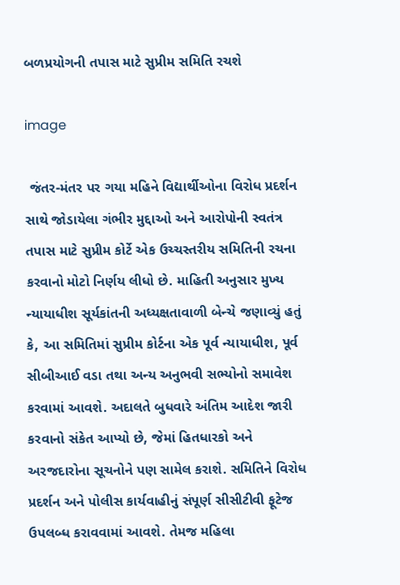બળપ્રયોગની તપાસ માટે સુપ્રીમ સમિતિ રચશે

image

 જંતર-મંતર પર ગયા મહિને વિદ્યાર્થીઓના વિરોધ પ્રદર્શન સાથે જોડાયેલા ગંભીર મુદ્દાઓ અને આરોપોની સ્વતંત્ર તપાસ માટે સુપ્રીમ કોર્ટે એક ઉચ્ચસ્તરીય સમિતિની રચના કરવાનો મોટો નિર્ણય લીધો છે. માહિતી અનુસાર મુખ્ય ન્યાયાધીશ સૂર્યકાંતની અધ્યક્ષતાવાળી બેન્ચે જણાવ્યું હતું કે, આ સમિતિમાં સુપ્રીમ કોર્ટના એક પૂર્વ ન્યાયાધીશ, પૂર્વ સીબીઆઈ વડા તથા અન્ય અનુભવી સભ્યોનો સમાવેશ કરવામાં આવશે. અદાલતે બુધવારે અંતિમ આદેશ જારી કરવાનો સંકેત આપ્યો છે, જેમાં હિતધારકો અને અરજદારોના સૂચનોને પણ સામેલ કરાશે. સમિતિને વિરોધ પ્રદર્શન અને પોલીસ કાર્યવાહીનું સંપૂર્ણ સીસીટીવી ફૂટેજ ઉપલબ્ધ કરાવવામાં આવશે. તેમજ મહિલા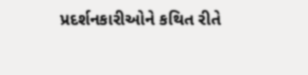પ્રદર્શનકારીઓને કથિત રીતે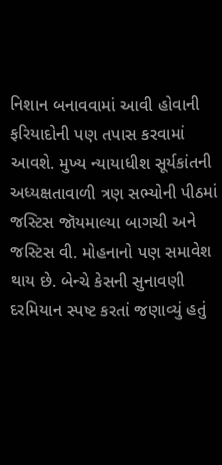નિશાન બનાવવામાં આવી હોવાની ફરિયાદોની પણ તપાસ કરવામાં આવશે. મુખ્ય ન્યાયાધીશ સૂર્યકાંતની અધ્યક્ષતાવાળી ત્રણ સભ્યોની પીઠમાં જસ્ટિસ જૉયમાલ્યા બાગચી અને જસ્ટિસ વી. મોહનાનો પણ સમાવેશ થાય છે. બેન્ચે કેસની સુનાવણી દરમિયાન સ્પષ્ટ કરતાં જણાવ્યું હતું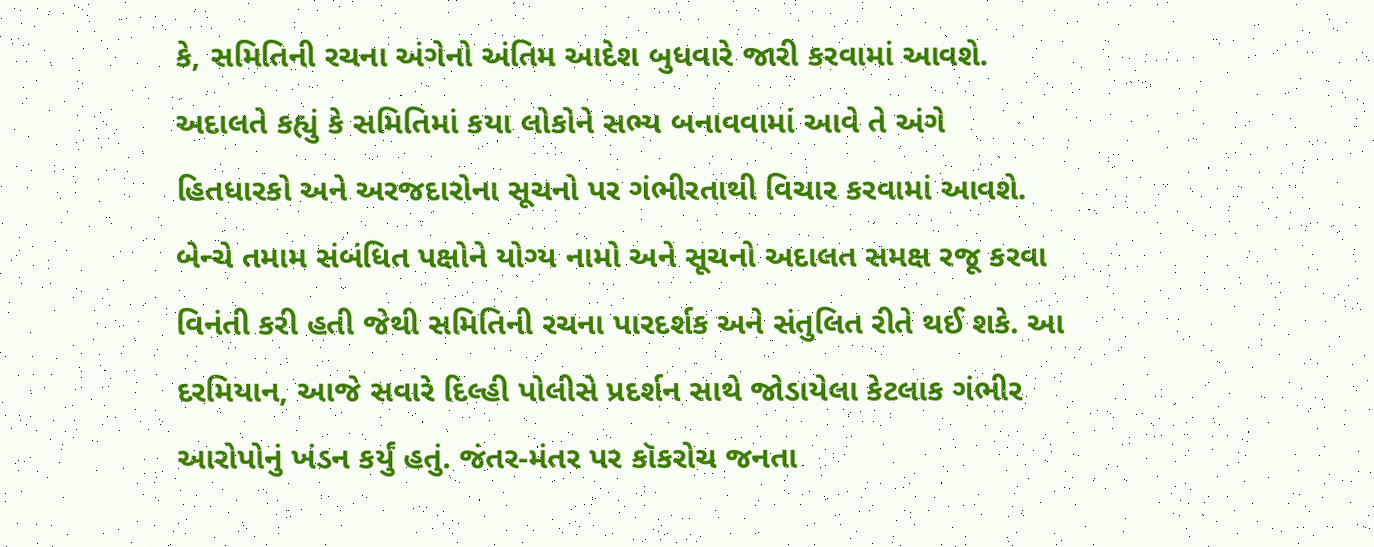કે, સમિતિની રચના અંગેનો અંતિમ આદેશ બુધવારે જારી કરવામાં આવશે. અદાલતે કહ્યું કે સમિતિમાં કયા લોકોને સભ્ય બનાવવામાં આવે તે અંગે હિતધારકો અને અરજદારોના સૂચનો પર ગંભીરતાથી વિચાર કરવામાં આવશે. બેન્ચે તમામ સંબંધિત પક્ષોને યોગ્ય નામો અને સૂચનો અદાલત સમક્ષ રજૂ કરવા વિનંતી કરી હતી જેથી સમિતિની રચના પારદર્શક અને સંતુલિત રીતે થઈ શકે. આ દરમિયાન, આજે સવારે દિલ્હી પોલીસે પ્રદર્શન સાથે જોડાયેલા કેટલાક ગંભીર આરોપોનું ખંડન કર્યું હતું. જંતર-મંતર પર કૉકરોચ જનતા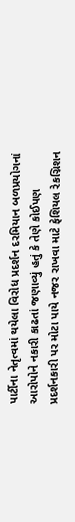પાર્ટીના નેતૃત્વમાં થયેલા વિરોધ પ્રદર્શન દરમિયાન બળપ્રયોગનાં આરોપોને નકારી કાઢતાં જણાવ્યું હતું કે તેણે કોઈપણ પ્રદર્શનકારી પર મોટા પાયે નજર રાખવા માટે ફેશિયલ રેકગ્નિશન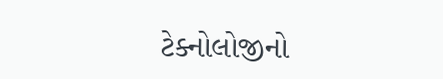ટેક્નોલોજીનો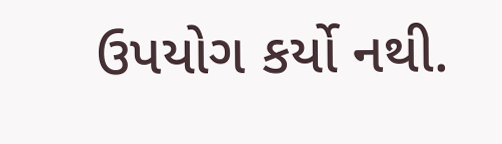ઉપયોગ કર્યો નથી.